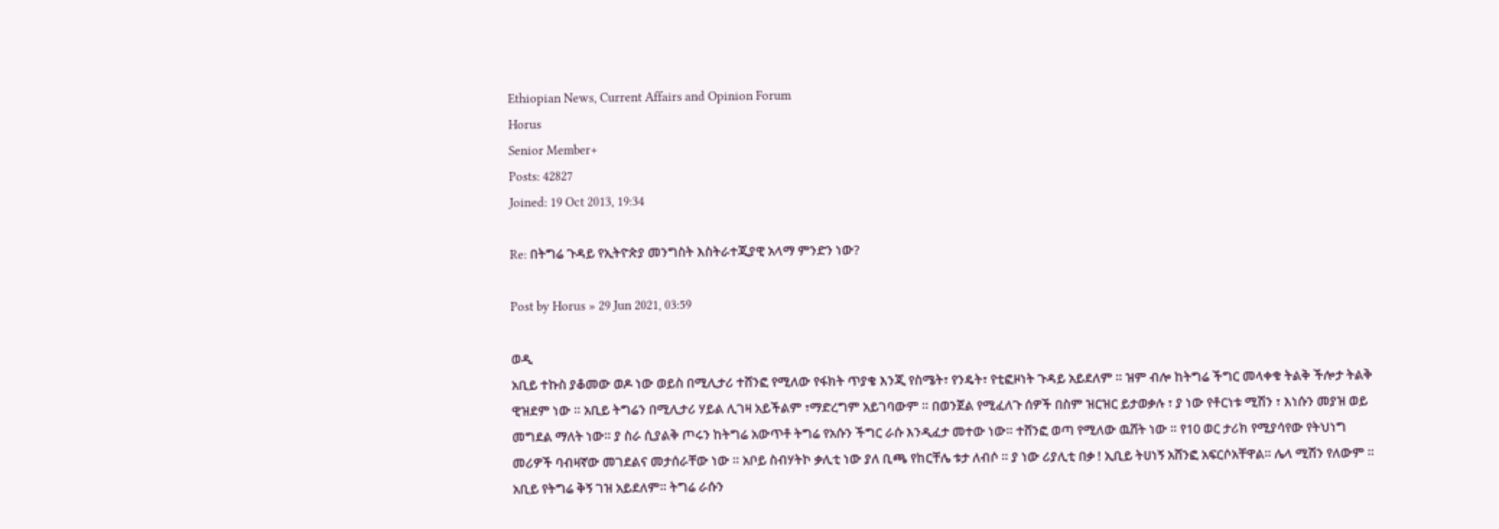Ethiopian News, Current Affairs and Opinion Forum
Horus
Senior Member+
Posts: 42827
Joined: 19 Oct 2013, 19:34

Re: በትግሬ ጉዳይ የኢትዮጵያ መንግስት እስትራተጂያዊ አላማ ምንድን ነው?

Post by Horus » 29 Jun 2021, 03:59

ወዲ
አቢይ ተኩስ ያቆመው ወዶ ነው ወይስ በሚሊታሪ ተሸንፎ የሚለው የፋክት ጥያቄ እንጂ የስሜት፣ የንዴት፣ የቲፎዞነት ጉዳይ አይደለም ። ዝም ብሎ ከትግሬ ችግር መላቀቁ ትልቅ ችሎታ ትልቅ ዊዝደም ነው ። አቢይ ትግሬን በሚሊታሪ ሃይል ሊገዛ አይችልም ፣ማድረግም አይገባውም ። በወንጀል የሚፈለጉ ሰዎች በስም ዝርዝር ይታወቃሉ ፣ ያ ነው የቶርነቱ ሚሽን ፣ እነሱን መያዝ ወይ መግደል ማለት ነው። ያ ስራ ሲያልቅ ጦሩን ከትግሬ አውጥቶ ትግሬ የአሱን ችግር ራሱ እንዲፈታ መተው ነው። ተሸንፎ ወጣ የሚለው ዉሸት ነው ። የ10 ወር ታሪክ የሚያሳየው የትህነግ መሪዎች ባብዛኛው መገደልና መታሰራቸው ነው ። አቦይ ስብሃትኮ ቃሊቲ ነው ያለ ቢጫ የከርቸሌ ቱታ ለብሶ ። ያ ነው ሪያሊቲ በቃ ! ኢቢይ ትሀነኝ አሸንፎ አፍርሶአቸዋል። ሌላ ሚሽን የለውም ። አቢይ የትግሬ ቅኝ ገዝ አይደለም። ትግሬ ራሱን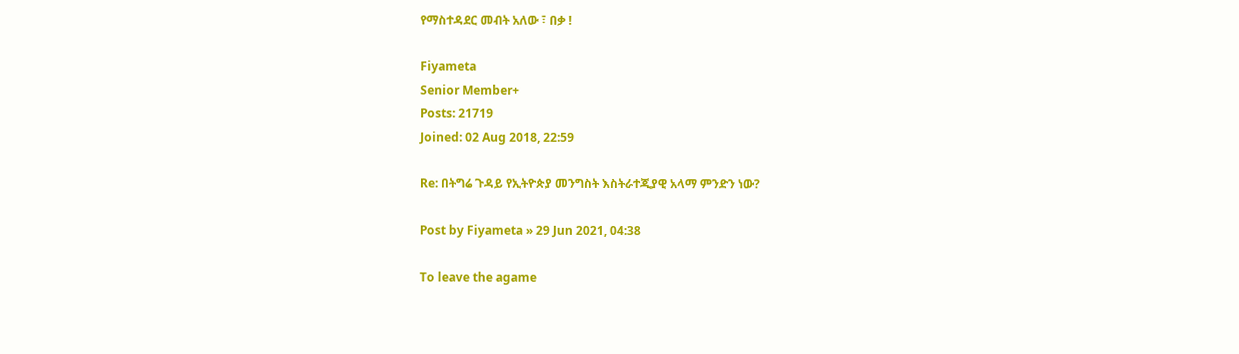የማስተዳደር መብት አለው ፣ በቃ !

Fiyameta
Senior Member+
Posts: 21719
Joined: 02 Aug 2018, 22:59

Re: በትግሬ ጉዳይ የኢትዮጵያ መንግስት እስትራተጂያዊ አላማ ምንድን ነው?

Post by Fiyameta » 29 Jun 2021, 04:38

To leave the agame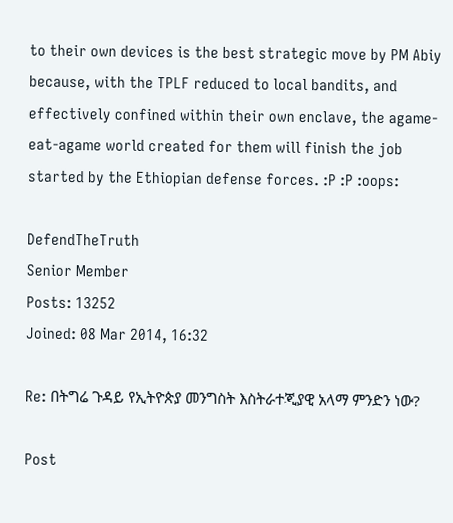to their own devices is the best strategic move by PM Abiy because, with the TPLF reduced to local bandits, and effectively confined within their own enclave, the agame-eat-agame world created for them will finish the job started by the Ethiopian defense forces. :P :P :oops:

DefendTheTruth
Senior Member
Posts: 13252
Joined: 08 Mar 2014, 16:32

Re: በትግሬ ጉዳይ የኢትዮጵያ መንግስት እስትራተጂያዊ አላማ ምንድን ነው?

Post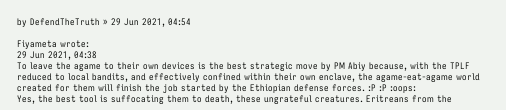by DefendTheTruth » 29 Jun 2021, 04:54

Fiyameta wrote:
29 Jun 2021, 04:38
To leave the agame to their own devices is the best strategic move by PM Abiy because, with the TPLF reduced to local bandits, and effectively confined within their own enclave, the agame-eat-agame world created for them will finish the job started by the Ethiopian defense forces. :P :P :oops:
Yes, the best tool is suffocating them to death, these ungrateful creatures. Eritreans from the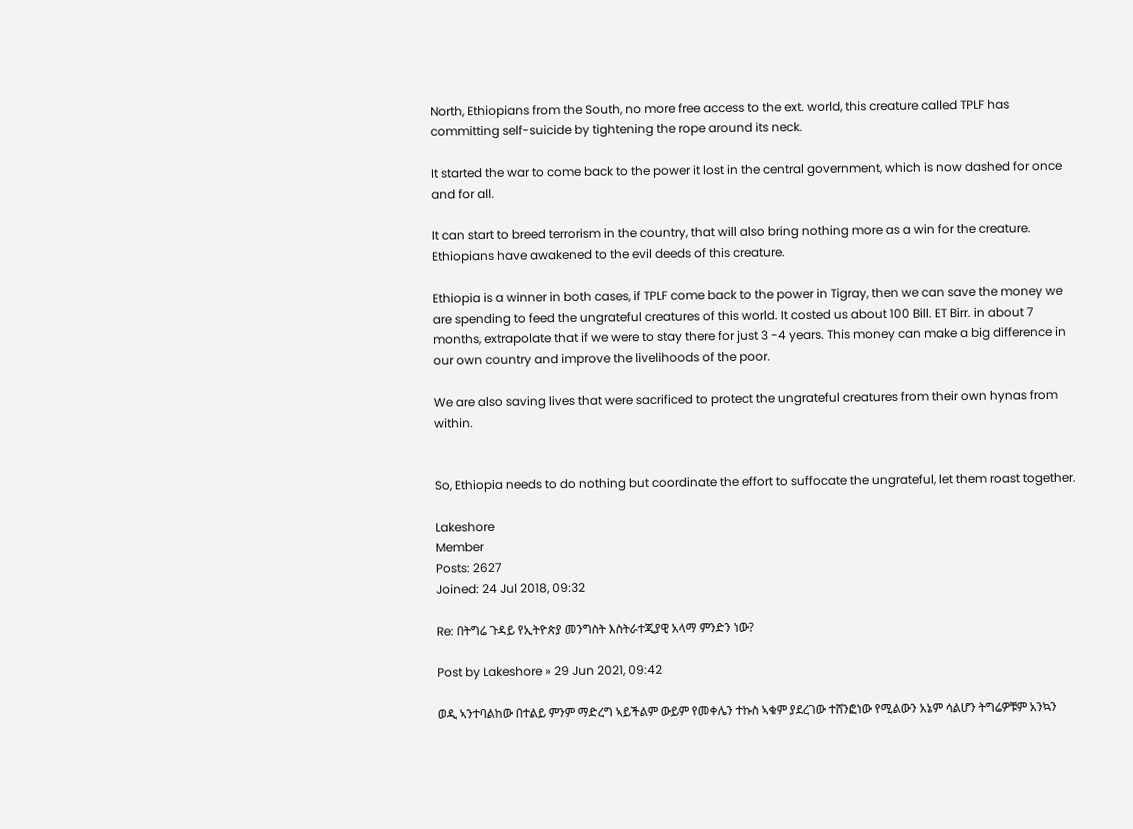North, Ethiopians from the South, no more free access to the ext. world, this creature called TPLF has committing self-suicide by tightening the rope around its neck.

It started the war to come back to the power it lost in the central government, which is now dashed for once and for all.

It can start to breed terrorism in the country, that will also bring nothing more as a win for the creature. Ethiopians have awakened to the evil deeds of this creature.

Ethiopia is a winner in both cases, if TPLF come back to the power in Tigray, then we can save the money we are spending to feed the ungrateful creatures of this world. It costed us about 100 Bill. ET Birr. in about 7 months, extrapolate that if we were to stay there for just 3 -4 years. This money can make a big difference in our own country and improve the livelihoods of the poor.

We are also saving lives that were sacrificed to protect the ungrateful creatures from their own hynas from within.


So, Ethiopia needs to do nothing but coordinate the effort to suffocate the ungrateful, let them roast together.

Lakeshore
Member
Posts: 2627
Joined: 24 Jul 2018, 09:32

Re: በትግሬ ጉዳይ የኢትዮጵያ መንግስት እስትራተጂያዊ አላማ ምንድን ነው?

Post by Lakeshore » 29 Jun 2021, 09:42

ወዲ ኣንተባልከው በተልይ ምንም ማድረግ ኣይችልም ውይም የመቀሌን ተኩስ ኣቁም ያደረገው ተሸንፎነው የሚልውን አኔም ሳልሆን ትግሬዎቹም አንኳን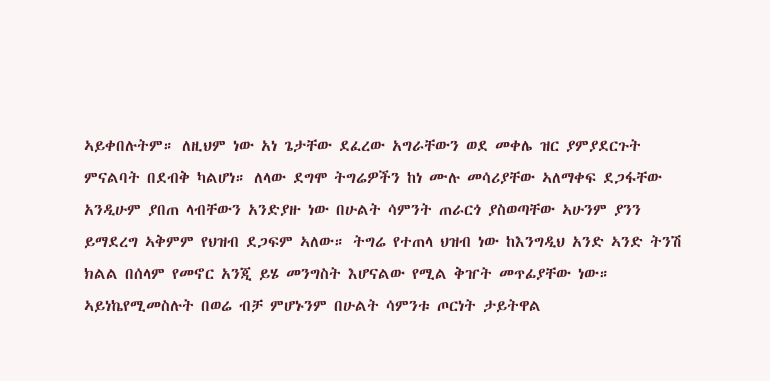ኣይቀበሉትም። ለዚህም ነው አነ ጌታቸው ደፈረው አግራቸውን ወደ መቀሌ ዝር ያምያደርጉት ምናልባት በደብቅ ካልሆነ። ለላው ደግሞ ትግሬዎችን ከነ ሙሉ መሳሪያቸው ኣለማቀፍ ደጋፋቸው አንዲሁም ያበጠ ላብቸውን አንድያዙ ነው በሁልት ሳምንት ጠራርጎ ያስወጣቸው ኣሁንም ያንን ይማደረግ ኣቅምም የህዝብ ደጋፍም ኣለው። ትግሬ የተጠላ ህዝብ ነው ከእንግዲህ አንድ ኣንድ ትንሽ ክልል በሰላም የመኖር አንጂ ይሄ መንግስት እሆናልው የሚል ቅዠት መጥፊያቸው ነው። ኣይነኬየሚመስሉት በወሬ ብቻ ምሆኑንም በሁልት ሳምንቱ ጦርነት ታይትዋል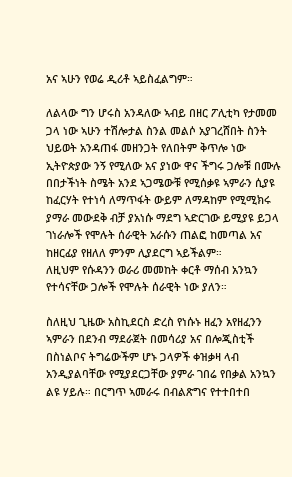አና ኣሁን የወሬ ዲሪቶ ኣይስፈልግም።

ለልላው ግን ሆሩስ አንዳለው ኣብይ በዘር ፖሊቲካ የታመመ ጋላ ነው ኣሁን ተሽሎታል ስንል መልሶ አያገረሸበት ስንት ህይወት አንዳጠፋ መዘንጋት የለበትም ቅጥሎ ነው ኢትዮጵያው ንኝ የሚለው አና ያነው ዋና ችግሩ ጋሎቹ በሙሉ በበታችነት ስሜት አንደ ኣጋሜውቹ የሚሰቃዩ ኣምራን ሲያዩ ከፈርሃት የተነሳ ለማጥፋት ውይም ለማዳከም የሚሚክሩ ያማራ መውደቅ ብቻ ያአነሱ ማደግ ኣድርገው ይሚያዩ ይጋላ ገነራሎች የሞሉት ሰራዊት አራሱን ጠልፎ ከመጣል አና ከዘርፊያ የዘለለ ምንም ሊያደርግ ኣይችልም።
ለዚህም የሱዳንን ወራሪ መመከት ቀርቶ ማሰብ አንኳን የተሳናቸው ጋሎች የሞሉት ሰራዊት ነው ያለን።

ስለዚህ ጊዜው አስኪደርስ ድረስ የነሱኑ ዘፈን አየዘፈንን ኣምራን በደንብ ማደራጀት በመሳሪያ አና በሎጂስቲች በስነልቦና ትግሬውችም ሆኑ ጋላዎች ቀዝቃዛ ላብ አንዲያልባቸው የሚያደርጋቸው ያምራ ገበሬ የበቃል አንኳን ልዩ ሃይሉ። በርግጥ ኣመራሩ በብልጽግና የተተበተበ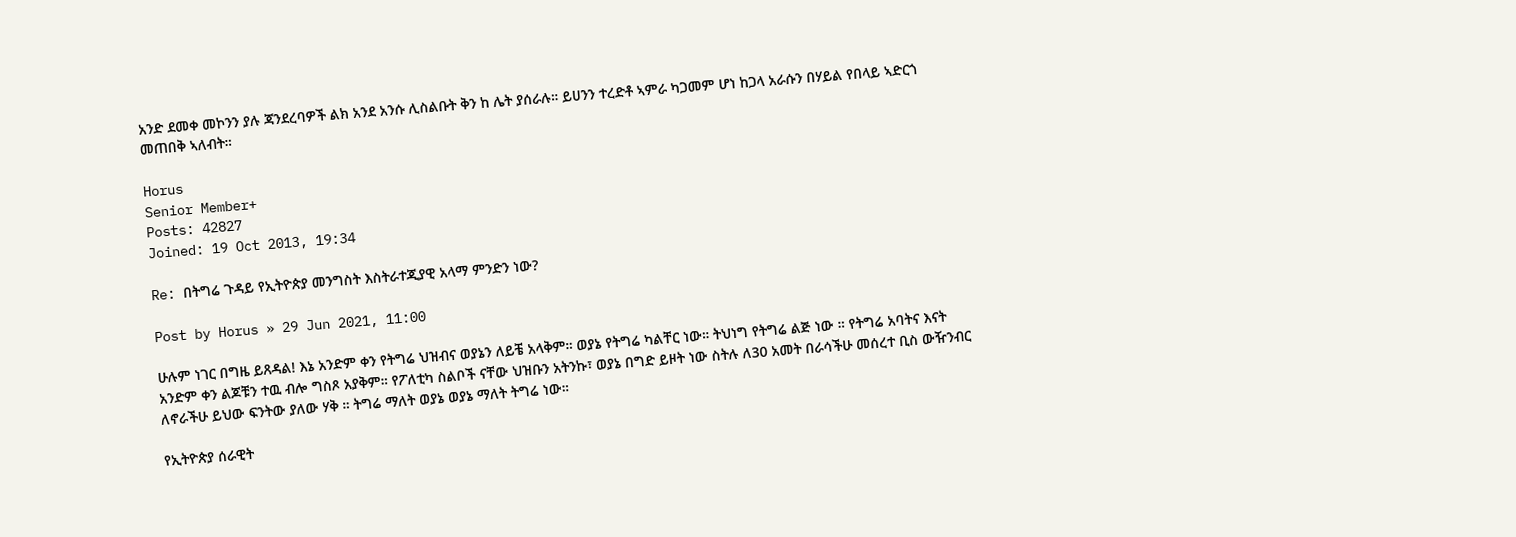አንድ ደመቀ መኮንን ያሉ ጃንደረባዎች ልክ አንደ አንሱ ሊስልቡት ቅን ከ ሌት ያሰራሉ። ይሀንን ተረድቶ ኣምራ ካጋመም ሆነ ከጋላ አራሱን በሃይል የበላይ ኣድርጎ መጠበቅ ኣለብት።

Horus
Senior Member+
Posts: 42827
Joined: 19 Oct 2013, 19:34

Re: በትግሬ ጉዳይ የኢትዮጵያ መንግስት እስትራተጂያዊ አላማ ምንድን ነው?

Post by Horus » 29 Jun 2021, 11:00

ሁሉም ነገር በግዜ ይጸዳል! እኔ አንድም ቀን የትግሬ ህዝብና ወያኔን ለይቼ አላቅም። ወያኔ የትግሬ ካልቸር ነው። ትህነግ የትግሬ ልጅ ነው ። የትግሬ አባትና እናት አንድም ቀን ልጆቹን ተዉ ብሎ ግስጾ አያቅም። የፖለቲካ ስልቦች ናቸው ህዝቡን አትንኩ፣ ወያኔ በግድ ይዞት ነው ስትሉ ለ30 አመት በራሳችሁ መሰረተ ቢስ ውዥንብር ለኖራችሁ ይህው ፍንትው ያለው ሃቅ ። ትግሬ ማለት ወያኔ ወያኔ ማለት ትግሬ ነው።

የኢትዮጵያ ሰራዊት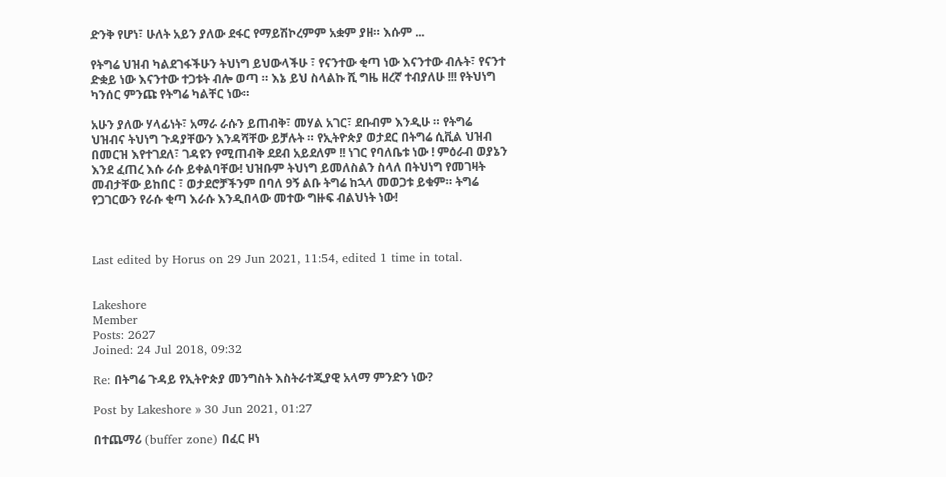ድንቅ የሆነ፣ ሁለት አይን ያለው ደፋር የማይሽኮረምም አቋም ያዘ። እሱም ...

የትግሬ ህዝብ ካልደገፋችሁን ትህነግ ይህውላችሁ ፣ የናንተው ቂጣ ነው እናንተው ብሉት፣ የናንተ ድቋይ ነው እናንተው ተጋቱት ብሎ ወጣ ። እኔ ይህ ስላልኩ ሺ ግዜ ዘረኛ ተብያለሁ !!! የትህነግ ካንሰር ምንጩ የትግሬ ካልቸር ነው።

አሁን ያለው ሃላፊነት፣ አማራ ራሱን ይጠብቅ፣ መሃል አገር፣ ደቡብም እንዲሁ ። የትግሬ ህዝብና ትህነግ ጉዳያቸውን እንዳሻቸው ይቻሉት ። የኢትዮጵያ ወታደር በትግሬ ሲቪል ህዝብ በመርዝ እየተገደለ፣ ገዳዩን የሚጠብቅ ደደብ አይደለም !! ነገር የባለቤቱ ነው ! ምዕራብ ወያኔን እንደ ፈጠረ እሱ ራሱ ይቀልባቸው! ህዝቡም ትህነግ ይመለስልን ስላለ በትህነግ የመገዛት መብታቸው ይከበር ፣ ወታደሮቻችንም በባለ 9ኝ ልቡ ትግሬ ከኋላ መወጋቱ ይቁም። ትግሬ የጋገርውን የራሱ ቂጣ እራሱ እንዲበላው መተው ግዙፍ ብልህነት ነው!



Last edited by Horus on 29 Jun 2021, 11:54, edited 1 time in total.


Lakeshore
Member
Posts: 2627
Joined: 24 Jul 2018, 09:32

Re: በትግሬ ጉዳይ የኢትዮጵያ መንግስት እስትራተጂያዊ አላማ ምንድን ነው?

Post by Lakeshore » 30 Jun 2021, 01:27

በተጨማሪ (buffer zone) በፈር ዞነ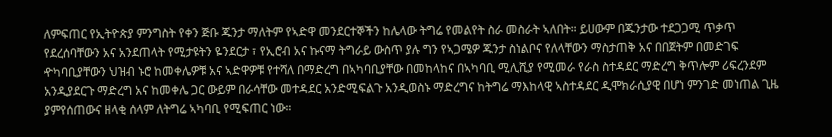ለምፍጠር የኢትዮጵያ ምንግስት የቀን ጅቡ ጁንታ ማለትም የኣድዋ መንደርተኞችን ከሌላው ትግሬ የመልየት ስራ መስራት ኣለበት። ይሀውም በጁንታው ተደጋጋሚ ጥቃጥ የደረሰባቸውን አና አንደጠላት የሚታዩትን ዬንደርታ ፣ የኢሮብ አና ኩናማ ትግራይ ውስጥ ያሉ ግን የኣጋሜዎ ጁንታ ስነልቦና የለላቸውን ማስታጠቅ አና በበጀትም በመድገፍ ዯካባቢያቸውን ህዝብ ኑሮ ከመቀሌዎቹ አና ኣድዋዎቹ የተሻለ በማድረግ በኣካባቢያቸው በመከላከና በኣካባቢ ሚሊሺያ የሚመራ የራስ ስተዳደር ማድረግ ቅጥሎም ሪፍረንደም አንዲያደርጉ ማድረግ አና ከመቀሌ ጋር ውይም በራሳቸው መተዳደር አንድሚፍልጉ አንዲወስኑ ማድረግና ከትግሬ ማእከላዊ ኣስተዳደር ዲሞክራሲያዊ በሆነ ምንገድ መነጠል ጊዜ ያምየሰጠውና ዘላቂ ሰላም ለትግሬ ኣካባቢ የሚፍጠር ነው።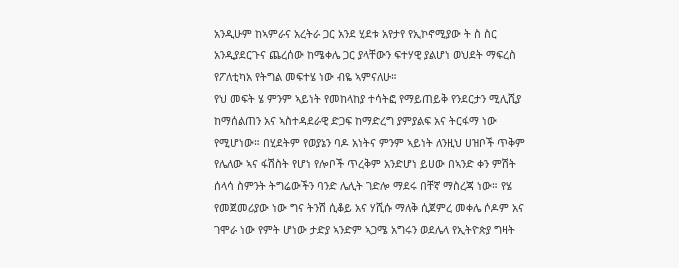አንዲሁም ከኣምራና አረትራ ጋር አንደ ሂደቱ አየታየ የኢኮኖሚያው ት ስ ስር አንዲያደርጉና ጨረሰው ከሜቀሌ ጋር ያላቸውን ፍተሃዊ ያልሆነ ወህደት ማፍረስ የፖለቲካአ የትግል መፍተሄ ነው ብዬ ኣምናለሁ።
የህ መፍት ሄ ምንም ኣይነት የመከላከያ ተሳትፎ የማይጠይቅ የንደርታን ሚሊሺያ ከማሰልጠን አና ኣስተዳደራዊ ድጋፍ ከማድረግ ያምያልፍ አና ትርፋማ ነው የሚሆነው። በሂደትም የወያኔን ባዶ አነትና ምንም ኣይነት ለንዚህ ሀዝቦች ጥቅም የሌለው ኣና ፋሽስት የሆነ የሎቦች ጥረቅም አንድሆነ ይሀው በኣንድ ቀን ምሽት ሰላሳ ስምንት ትግሬውችን ባንድ ሌሊት ገድሎ ማደሩ በቸኛ ማስረጃ ነው። የሄ የመጀመሪያው ነው ግና ትንሽ ሲቆይ አና ሃሺሱ ማለቅ ሲጀምረ መቀሌ ሶዶም አና ገሞራ ነው የምት ሆነው ታድያ ኣንድም ኣጋሜ አግሩን ወደሌላ የኢትዮጵያ ግዛት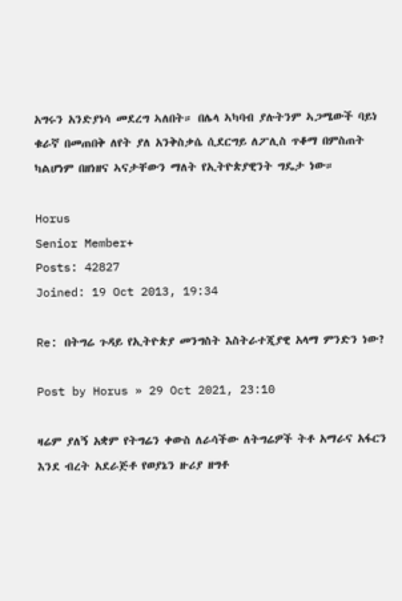አግሩን አንድያነሳ መደረግ ኣለበት። በሌላ ኣካባብ ያሉትንም ኣጋሜውች ባይነ ቁራኛ በመጠበቅ ለየት ያለ አንቅስቃሴ ሲደርግይ ለፖሊስ ጥቆማ በምስጠት ካልሆነም በዘነዘና ኣናታቸውን ማለት የኢትዮጵያዊንት ግዴታ ነው።

Horus
Senior Member+
Posts: 42827
Joined: 19 Oct 2013, 19:34

Re: በትግሬ ጉዳይ የኢትዮጵያ መንግስት እስትራተጂያዊ አላማ ምንድን ነው?

Post by Horus » 29 Oct 2021, 23:10

ዛሬም ያለኝ አቋም የትግሬን ቀውስ ለራሳችው ለትግሬዎች ትቶ አማራና አፋርን እንደ ብረት አደራጅቶ የወያኔን ዙሪያ ዘግቶ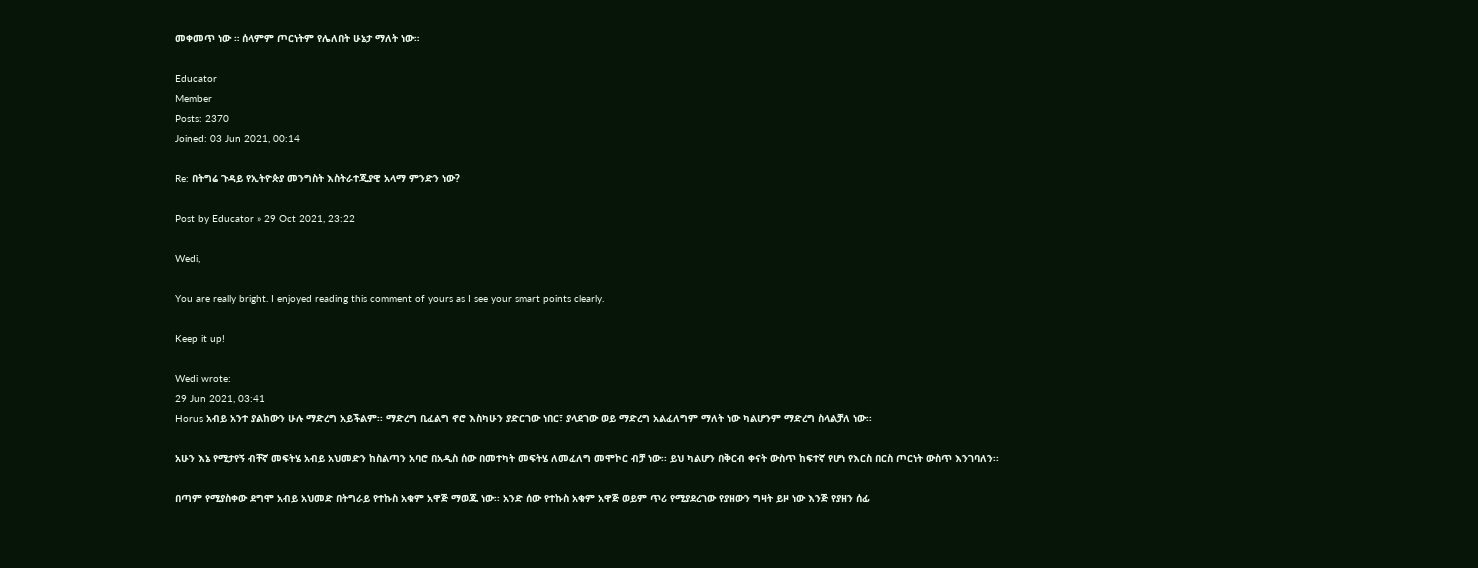መቀመጥ ነው ። ሰላምም ጦርነትም የሌለበት ሁኔታ ማለት ነው።

Educator
Member
Posts: 2370
Joined: 03 Jun 2021, 00:14

Re: በትግሬ ጉዳይ የኢትዮጵያ መንግስት እስትራተጂያዊ አላማ ምንድን ነው?

Post by Educator » 29 Oct 2021, 23:22

Wedi,

You are really bright. I enjoyed reading this comment of yours as I see your smart points clearly.

Keep it up!

Wedi wrote:
29 Jun 2021, 03:41
Horus አብይ አንተ ያልከውን ሁሉ ማድረግ አይችልም፡፡ ማድረግ ቢፈልግ ኖሮ እስካሁን ያድርገው ነበር፣ ያላደገው ወይ ማድረግ አልፈለግም ማለት ነው ካልሆንም ማድረግ ስላልቻለ ነው፡፡

አሁን እኔ የሚታየኝ ብቸኛ መፍትሄ አብይ አህመድን ከስልጣን አባሮ በአዲስ ሰው በመተካት መፍትሄ ለመፈለግ መሞኮር ብቻ ነው፡፡ ይህ ካልሆን በቅርብ ቀናት ውስጥ ከፍተኛ የሆነ የእርስ በርስ ጦርነት ውስጥ እንገባለን፡፡

በጣም የሚያስቀው ደግሞ አብይ አህመድ በትግራይ የተኩስ አቁም አዋጅ ማወጁ ነው፡፡ አንድ ሰው የተኩስ አቁም አዋጅ ወይም ጥሪ የሚያደረገው የያዘውን ግዛት ይዞ ነው እንጅ የያዘን ሰፊ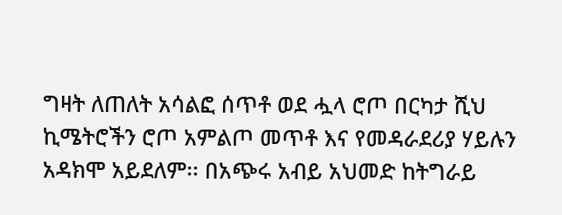ግዛት ለጠለት አሳልፎ ሰጥቶ ወደ ሗላ ሮጦ በርካታ ሺህ ኪሜትሮችን ሮጦ አምልጦ መጥቶ እና የመዳራደሪያ ሃይሉን አዳክሞ አይደለም፡፡ በአጭሩ አብይ አህመድ ከትግራይ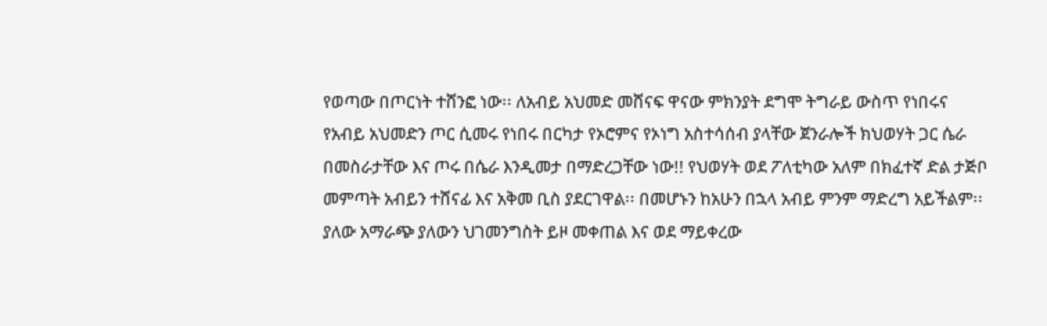የወጣው በጦርነት ተሸንፎ ነው፡፡ ለአብይ አህመድ መሸናፍ ዋናው ምክንያት ደግሞ ትግራይ ውስጥ የነበሩና የአብይ አህመድን ጦር ሲመሩ የነበሩ በርካታ የኦሮምና የኦነግ አስተሳሰብ ያላቸው ጀንራሎች ክህወሃት ጋር ሴራ በመስራታቸው እና ጦሩ በሴራ እንዲመታ በማድረጋቸው ነው!! የህወሃት ወደ ፖለቲካው አለም በክፈተኛ ድል ታጅቦ መምጣት አብይን ተሸናፊ እና አቅመ ቢስ ያደርገዋል፡፡ በመሆኑን ከአሁን በኋላ አብይ ምንም ማድረግ አይችልም፡፡ ያለው አማራጭ ያለውን ህገመንግስት ይዞ መቀጠል እና ወደ ማይቀረው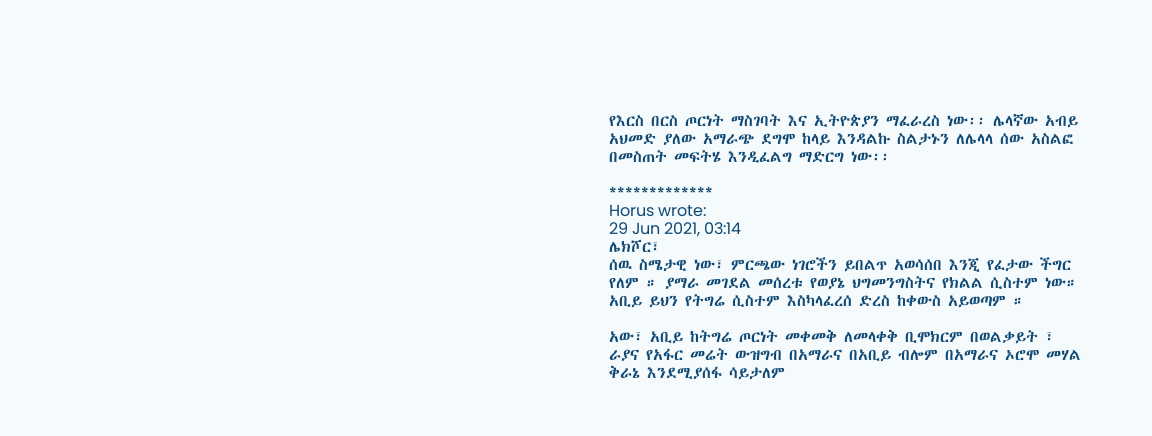የእርስ በርስ ጦርነት ማስገባት እና ኢትዮጵያን ማፈራረስ ነው፡፡ ሌላኛው አብይ አህመድ ያለው አማራጭ ደግሞ ከላይ እንዳልኩ ስልታኑን ለሌላላ ሰው አስልፎ በመስጠት መፍትሄ እንዲፈልግ ማድርግ ነው፡፡

*************
Horus wrote:
29 Jun 2021, 03:14
ሌክሾር፣
ሰዉ ስሜታዊ ነው፣ ምርጫው ነገሮችን ይበልጥ አወሳሰበ እንጂ የፈታው ችግር የለም ። ያማራ መገደል መሰረቱ የወያኔ ህግመንግስትና የክልል ሲስተም ነው። አቢይ ይህን የትግሬ ሲስተም እስካላፈረሰ ድረስ ከቀውስ አይወጣም ።

አው፣ አቢይ ከትግሬ ጦርነት መቀመቅ ለመላቀቅ ቢሞክርም በወልቃይት ፣ ራያና የአፋር መሬት ውዝግብ በአማራና በአቢይ ብሎም በአማራና ኦሮሞ መሃል ቅራኔ እንደሚያሰፋ ሳይታለም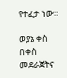የተፈታ ነው።

ወያኔ ቀስ በቀስ መደራጀትና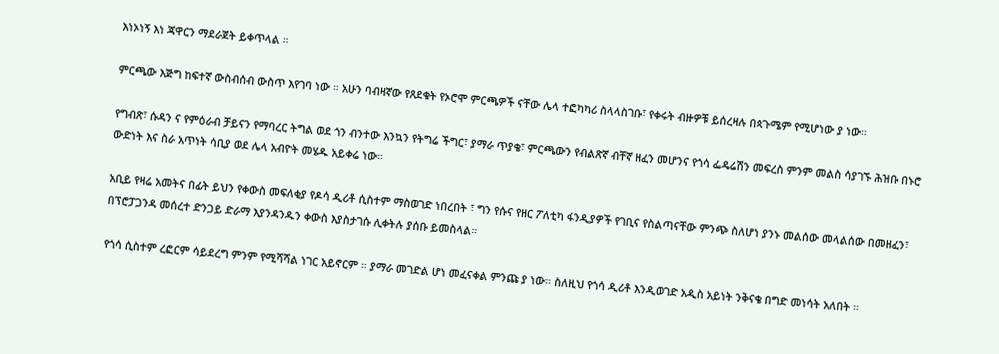እነኦነኝ እነ ጃዋርን ማደራጀት ይቀጥላል ።

ምርጫው እጅግ ከፍተኛ ውስብሰብ ውስጥ እየገባ ነው ። አሁን ባብዛኛው የጸደቁት የኦሮሞ ምርጫዎች ናቸው ሌላ ተፎካካሪ ስላላስገቡ፣ የቀሩት ብዙዎቹ ይሰረዛሉ በጳጉሜም የሚሆነው ያ ነው።

የግብጽ፣ ሱዳን ና የምዕራብ ቻይናን የማባረር ትግል ወደ ጎን ብንተው እንኳን የትግሬ ችግር፣ ያማራ ጥያቄ፣ ምርጫውን የብልጽኛ ብቸኛ ዘፈን መሆንና የጎሳ ፌዴሬሽን መፍረስ ምንም መልስ ሳያገኙ ሕዝቡ በኑሮ ውድነት እና ስራ አጥነት ሳቢያ ወደ ሌላ አብዮት መሄዱ አይቀሬ ነው።

አቢይ የዛሬ አመትና በፊት ይህን የቀውስ መፍለቂያ የዶሳ ዲሪቶ ሲስተም ማስወገድ ነበረበት ፣ ግን የሱና የዘር ፖለቲካ ፋንዲያዎች የገቢና የስልጣናቸው ምንጭ ስለሆነ ያንኑ መልሰው መላልሰው በመዘፈን፣ በፕሮፓጋንዳ መሰረተ ድንጋይ ድራማ እያንዳንዱን ቀውስ እያስታገሱ ሊቀትሉ ያሰቡ ይመስላል።

የጎሳ ሲስተም ረፎርም ሳይደረግ ምንም የሚሻሻል ነገር አይኖርም ። ያማራ መገድል ሆነ መፈናቀል ምንጩ ያ ነው። ስለዚህ የጎሳ ዲሪቶ እንዲወገድ አዲስ አይነት ንቅናቄ በግድ መነሳት አለበት ።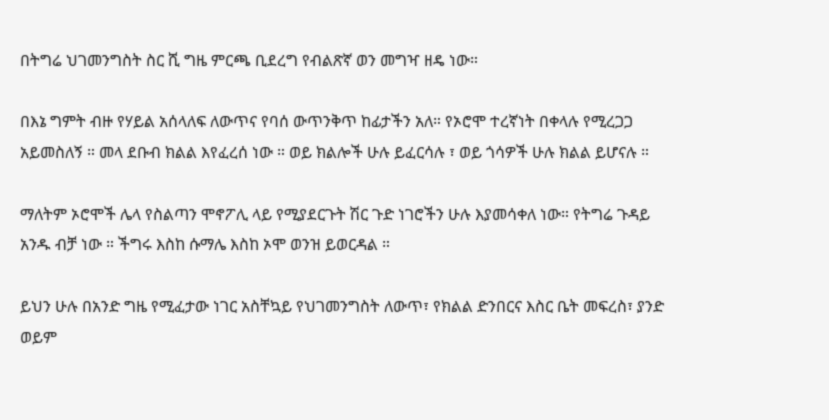በትግሬ ህገመንግስት ስር ሺ ግዜ ምርጫ ቢደረግ የብልጽኛ ወን መግዣ ዘዴ ነው።

በእኔ ግምት ብዙ የሃይል አሰላለፍ ለውጥና የባሰ ውጥንቅጥ ከፊታችን አለ። የኦሮሞ ተረኛነት በቀላሉ የሚረጋጋ አይመስለኝ ። መላ ደቡብ ክልል እየፈረሰ ነው ። ወይ ክልሎች ሁሉ ይፈርሳሉ ፣ ወይ ጎሳዎች ሁሉ ክልል ይሆናሉ ።

ማለትም ኦሮሞች ሌላ የስልጣን ሞኖፖሊ ላይ የሚያደርጉት ሽር ጉድ ነገሮችን ሁሉ እያመሳቀለ ነው። የትግሬ ጉዳይ አንዱ ብቻ ነው ። ችግሩ እስከ ሱማሌ እስከ ኦሞ ወንዝ ይወርዳል ።

ይህን ሁሉ በአንድ ግዜ የሚፈታው ነገር አስቸኳይ የህገመንግስት ለውጥ፣ የክልል ድንበርና እስር ቤት መፍረስ፣ ያንድ ወይም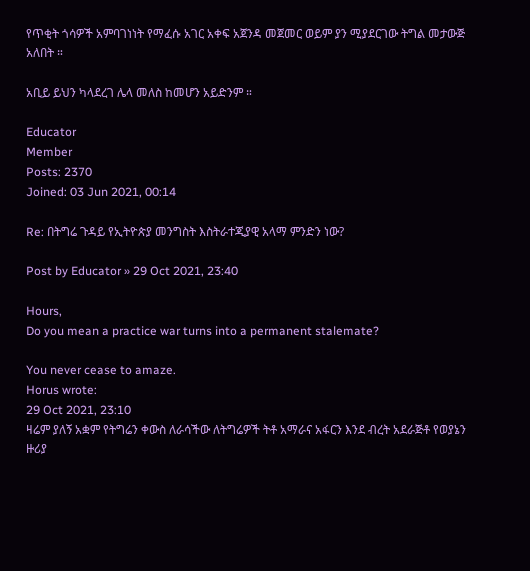የጥቂት ጎሳዎች አምባገነነት የማፈሱ አገር አቀፍ አጀንዳ መጀመር ወይም ያን ሚያደርገው ትግል መታውጅ አለበት ።

አቢይ ይህን ካላደረገ ሌላ መለስ ከመሆን አይድንም ።

Educator
Member
Posts: 2370
Joined: 03 Jun 2021, 00:14

Re: በትግሬ ጉዳይ የኢትዮጵያ መንግስት እስትራተጂያዊ አላማ ምንድን ነው?

Post by Educator » 29 Oct 2021, 23:40

Hours,
Do you mean a practice war turns into a permanent stalemate?

You never cease to amaze.
Horus wrote:
29 Oct 2021, 23:10
ዛሬም ያለኝ አቋም የትግሬን ቀውስ ለራሳችው ለትግሬዎች ትቶ አማራና አፋርን እንደ ብረት አደራጅቶ የወያኔን ዙሪያ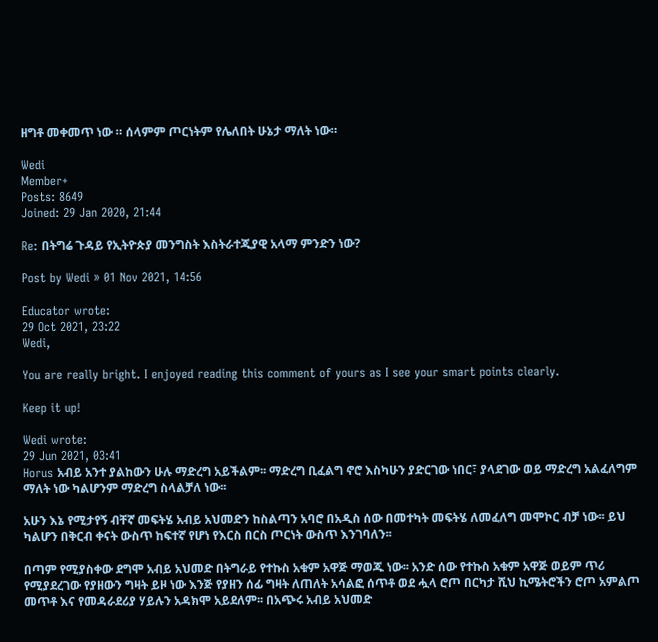ዘግቶ መቀመጥ ነው ። ሰላምም ጦርነትም የሌለበት ሁኔታ ማለት ነው።

Wedi
Member+
Posts: 8649
Joined: 29 Jan 2020, 21:44

Re: በትግሬ ጉዳይ የኢትዮጵያ መንግስት እስትራተጂያዊ አላማ ምንድን ነው?

Post by Wedi » 01 Nov 2021, 14:56

Educator wrote:
29 Oct 2021, 23:22
Wedi,

You are really bright. I enjoyed reading this comment of yours as I see your smart points clearly.

Keep it up!

Wedi wrote:
29 Jun 2021, 03:41
Horus አብይ አንተ ያልከውን ሁሉ ማድረግ አይችልም፡፡ ማድረግ ቢፈልግ ኖሮ እስካሁን ያድርገው ነበር፣ ያላደገው ወይ ማድረግ አልፈለግም ማለት ነው ካልሆንም ማድረግ ስላልቻለ ነው፡፡

አሁን እኔ የሚታየኝ ብቸኛ መፍትሄ አብይ አህመድን ከስልጣን አባሮ በአዲስ ሰው በመተካት መፍትሄ ለመፈለግ መሞኮር ብቻ ነው፡፡ ይህ ካልሆን በቅርብ ቀናት ውስጥ ከፍተኛ የሆነ የእርስ በርስ ጦርነት ውስጥ እንገባለን፡፡

በጣም የሚያስቀው ደግሞ አብይ አህመድ በትግራይ የተኩስ አቁም አዋጅ ማወጁ ነው፡፡ አንድ ሰው የተኩስ አቁም አዋጅ ወይም ጥሪ የሚያደረገው የያዘውን ግዛት ይዞ ነው እንጅ የያዘን ሰፊ ግዛት ለጠለት አሳልፎ ሰጥቶ ወደ ሗላ ሮጦ በርካታ ሺህ ኪሜትሮችን ሮጦ አምልጦ መጥቶ እና የመዳራደሪያ ሃይሉን አዳክሞ አይደለም፡፡ በአጭሩ አብይ አህመድ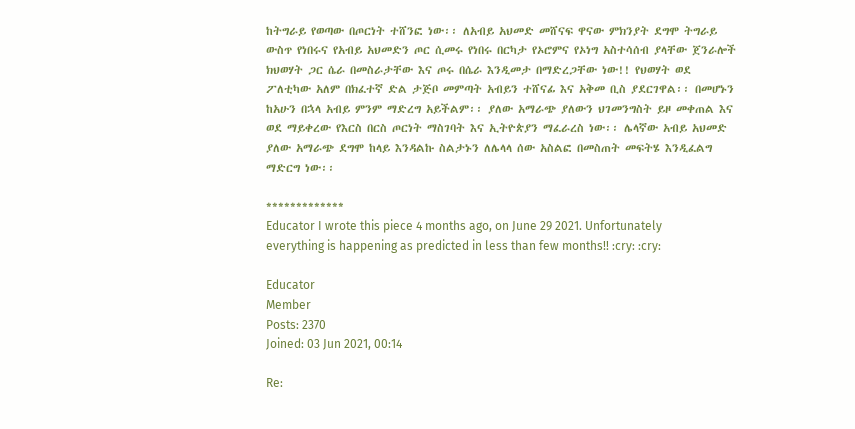ከትግራይ የወጣው በጦርነት ተሸንፎ ነው፡፡ ለአብይ አህመድ መሸናፍ ዋናው ምክንያት ደግሞ ትግራይ ውስጥ የነበሩና የአብይ አህመድን ጦር ሲመሩ የነበሩ በርካታ የኦሮምና የኦነግ አስተሳሰብ ያላቸው ጀንራሎች ክህወሃት ጋር ሴራ በመስራታቸው እና ጦሩ በሴራ እንዲመታ በማድረጋቸው ነው!! የህወሃት ወደ ፖለቲካው አለም በክፈተኛ ድል ታጅቦ መምጣት አብይን ተሸናፊ እና አቅመ ቢስ ያደርገዋል፡፡ በመሆኑን ከአሁን በኋላ አብይ ምንም ማድረግ አይችልም፡፡ ያለው አማራጭ ያለውን ህገመንግስት ይዞ መቀጠል እና ወደ ማይቀረው የእርስ በርስ ጦርነት ማስገባት እና ኢትዮጵያን ማፈራረስ ነው፡፡ ሌላኛው አብይ አህመድ ያለው አማራጭ ደግሞ ከላይ እንዳልኩ ስልታኑን ለሌላላ ሰው አስልፎ በመስጠት መፍትሄ እንዲፈልግ ማድርግ ነው፡፡

*************
Educator I wrote this piece 4 months ago, on June 29 2021. Unfortunately everything is happening as predicted in less than few months!! :cry: :cry:

Educator
Member
Posts: 2370
Joined: 03 Jun 2021, 00:14

Re: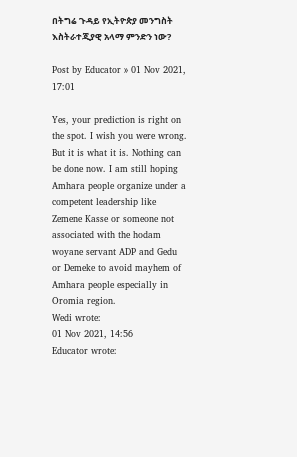በትግሬ ጉዳይ የኢትዮጵያ መንግስት እስትራተጂያዊ አላማ ምንድን ነው?

Post by Educator » 01 Nov 2021, 17:01

Yes, your prediction is right on the spot. I wish you were wrong. But it is what it is. Nothing can be done now. I am still hoping Amhara people organize under a competent leadership like Zemene Kasse or someone not associated with the hodam woyane servant ADP and Gedu or Demeke to avoid mayhem of Amhara people especially in Oromia region.
Wedi wrote:
01 Nov 2021, 14:56
Educator wrote: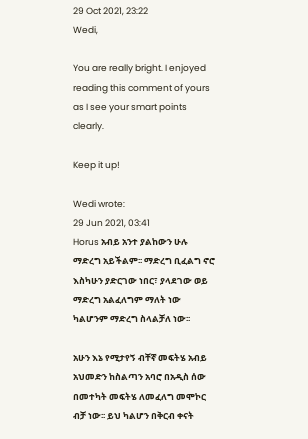29 Oct 2021, 23:22
Wedi,

You are really bright. I enjoyed reading this comment of yours as I see your smart points clearly.

Keep it up!

Wedi wrote:
29 Jun 2021, 03:41
Horus አብይ አንተ ያልከውን ሁሉ ማድረግ አይችልም፡፡ ማድረግ ቢፈልግ ኖሮ እስካሁን ያድርገው ነበር፣ ያላደገው ወይ ማድረግ አልፈለግም ማለት ነው ካልሆንም ማድረግ ስላልቻለ ነው፡፡

አሁን እኔ የሚታየኝ ብቸኛ መፍትሄ አብይ አህመድን ከስልጣን አባሮ በአዲስ ሰው በመተካት መፍትሄ ለመፈለግ መሞኮር ብቻ ነው፡፡ ይህ ካልሆን በቅርብ ቀናት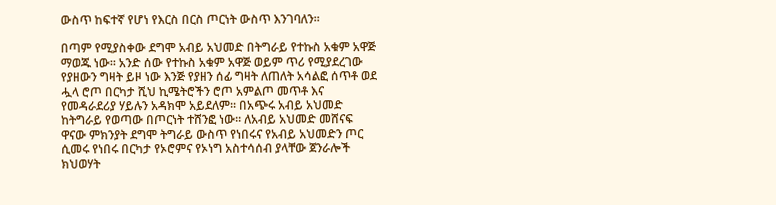ውስጥ ከፍተኛ የሆነ የእርስ በርስ ጦርነት ውስጥ እንገባለን፡፡

በጣም የሚያስቀው ደግሞ አብይ አህመድ በትግራይ የተኩስ አቁም አዋጅ ማወጁ ነው፡፡ አንድ ሰው የተኩስ አቁም አዋጅ ወይም ጥሪ የሚያደረገው የያዘውን ግዛት ይዞ ነው እንጅ የያዘን ሰፊ ግዛት ለጠለት አሳልፎ ሰጥቶ ወደ ሗላ ሮጦ በርካታ ሺህ ኪሜትሮችን ሮጦ አምልጦ መጥቶ እና የመዳራደሪያ ሃይሉን አዳክሞ አይደለም፡፡ በአጭሩ አብይ አህመድ ከትግራይ የወጣው በጦርነት ተሸንፎ ነው፡፡ ለአብይ አህመድ መሸናፍ ዋናው ምክንያት ደግሞ ትግራይ ውስጥ የነበሩና የአብይ አህመድን ጦር ሲመሩ የነበሩ በርካታ የኦሮምና የኦነግ አስተሳሰብ ያላቸው ጀንራሎች ክህወሃት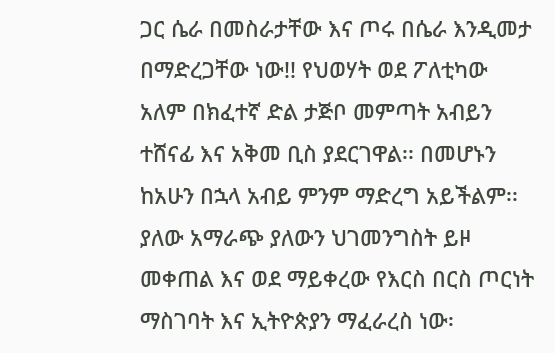ጋር ሴራ በመስራታቸው እና ጦሩ በሴራ እንዲመታ በማድረጋቸው ነው!! የህወሃት ወደ ፖለቲካው አለም በክፈተኛ ድል ታጅቦ መምጣት አብይን ተሸናፊ እና አቅመ ቢስ ያደርገዋል፡፡ በመሆኑን ከአሁን በኋላ አብይ ምንም ማድረግ አይችልም፡፡ ያለው አማራጭ ያለውን ህገመንግስት ይዞ መቀጠል እና ወደ ማይቀረው የእርስ በርስ ጦርነት ማስገባት እና ኢትዮጵያን ማፈራረስ ነው፡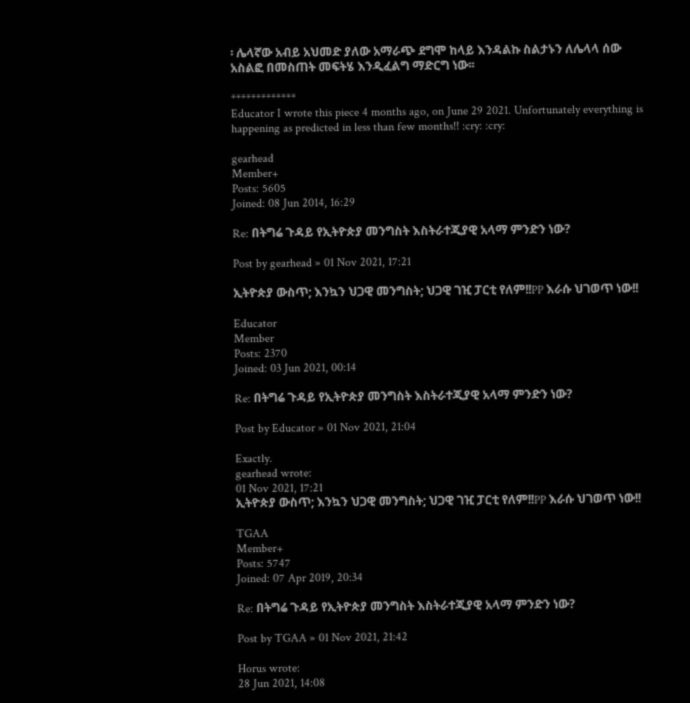፡ ሌላኛው አብይ አህመድ ያለው አማራጭ ደግሞ ከላይ እንዳልኩ ስልታኑን ለሌላላ ሰው አስልፎ በመስጠት መፍትሄ እንዲፈልግ ማድርግ ነው፡፡

*************
Educator I wrote this piece 4 months ago, on June 29 2021. Unfortunately everything is happening as predicted in less than few months!! :cry: :cry:

gearhead
Member+
Posts: 5605
Joined: 08 Jun 2014, 16:29

Re: በትግሬ ጉዳይ የኢትዮጵያ መንግስት እስትራተጂያዊ አላማ ምንድን ነው?

Post by gearhead » 01 Nov 2021, 17:21

ኢትዮጵያ ውስጥ; እንኳን ህጋዊ መንግስት; ህጋዊ ገዢ ፓርቲ የለም!!PP እራሱ ህገወጥ ነው!!

Educator
Member
Posts: 2370
Joined: 03 Jun 2021, 00:14

Re: በትግሬ ጉዳይ የኢትዮጵያ መንግስት እስትራተጂያዊ አላማ ምንድን ነው?

Post by Educator » 01 Nov 2021, 21:04

Exactly.
gearhead wrote:
01 Nov 2021, 17:21
ኢትዮጵያ ውስጥ; እንኳን ህጋዊ መንግስት; ህጋዊ ገዢ ፓርቲ የለም!!PP እራሱ ህገወጥ ነው!!

TGAA
Member+
Posts: 5747
Joined: 07 Apr 2019, 20:34

Re: በትግሬ ጉዳይ የኢትዮጵያ መንግስት እስትራተጂያዊ አላማ ምንድን ነው?

Post by TGAA » 01 Nov 2021, 21:42

Horus wrote:
28 Jun 2021, 14:08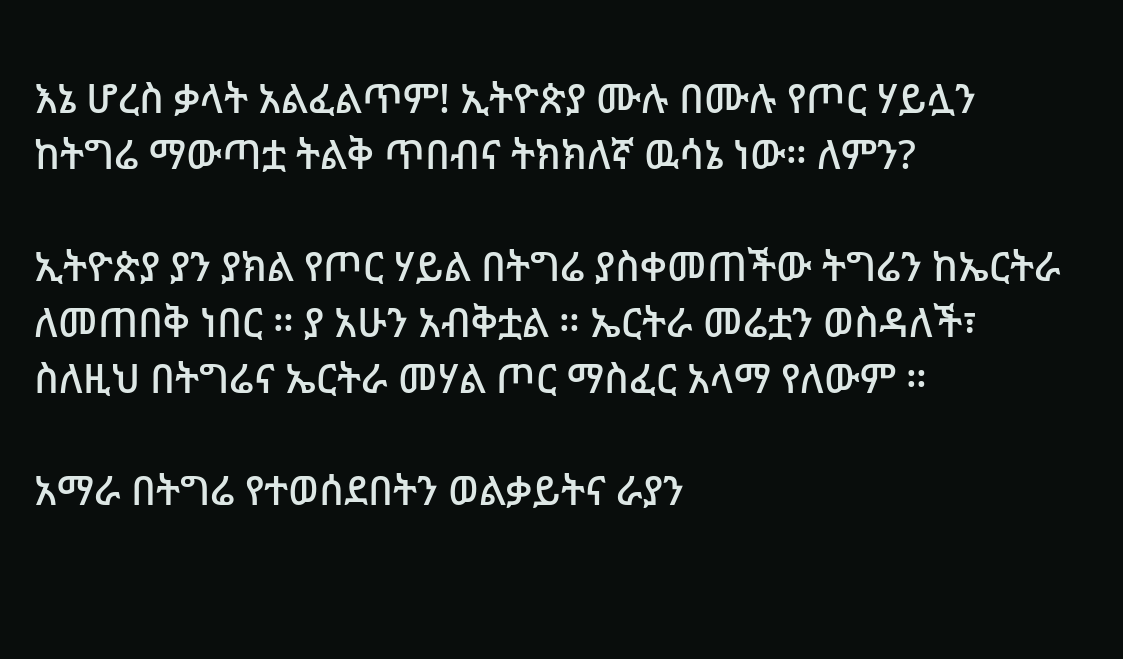እኔ ሆረስ ቃላት አልፈልጥም! ኢትዮጵያ ሙሉ በሙሉ የጦር ሃይሏን ከትግሬ ማውጣቷ ትልቅ ጥበብና ትክክለኛ ዉሳኔ ነው። ለምን?

ኢትዮጵያ ያን ያክል የጦር ሃይል በትግሬ ያስቀመጠችው ትግሬን ከኤርትራ ለመጠበቅ ነበር ። ያ አሁን አብቅቷል ። ኤርትራ መሬቷን ወስዳለች፣ ስለዚህ በትግሬና ኤርትራ መሃል ጦር ማስፈር አላማ የለውም ።

አማራ በትግሬ የተወሰደበትን ወልቃይትና ራያን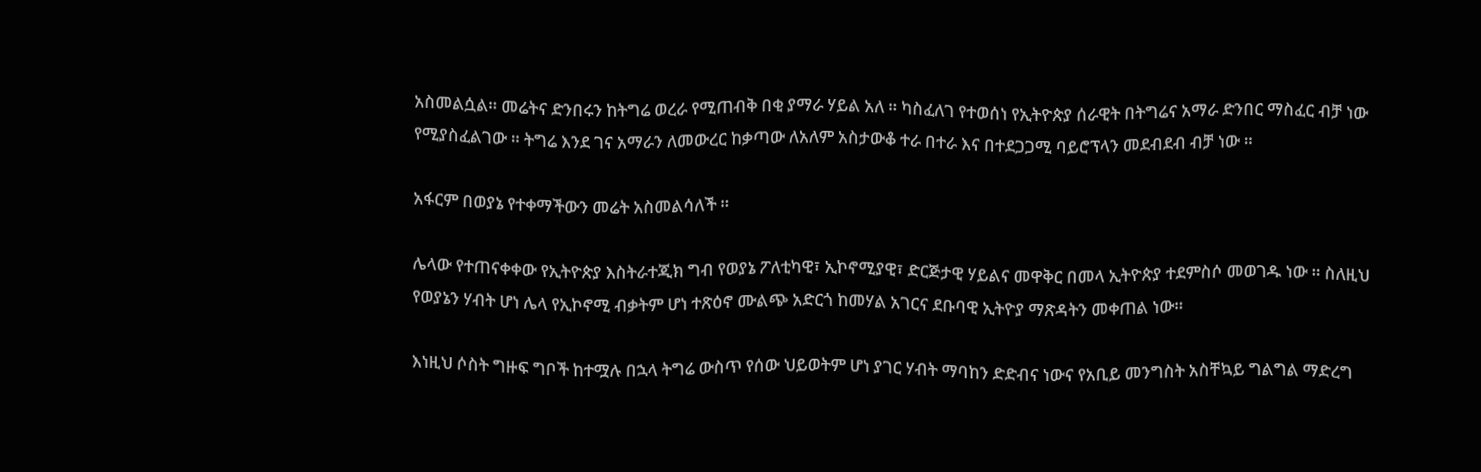አስመልሷል። መሬትና ድንበሩን ከትግሬ ወረራ የሚጠብቅ በቂ ያማራ ሃይል አለ ። ካስፈለገ የተወሰነ የኢትዮጵያ ሰራዊት በትግሬና አማራ ድንበር ማስፈር ብቻ ነው የሚያስፈልገው ። ትግሬ እንደ ገና አማራን ለመውረር ከቃጣው ለአለም አስታውቆ ተራ በተራ እና በተደጋጋሚ ባይሮፕላን መደብደብ ብቻ ነው ።

አፋርም በወያኔ የተቀማችውን መሬት አስመልሳለች ።

ሌላው የተጠናቀቀው የኢትዮጵያ እስትራተጂክ ግብ የወያኔ ፖለቲካዊ፣ ኢኮኖሚያዊ፣ ድርጅታዊ ሃይልና መዋቅር በመላ ኢትዮጵያ ተደምስሶ መወገዱ ነው ። ስለዚህ የወያኔን ሃብት ሆነ ሌላ የኢኮኖሚ ብቃትም ሆነ ተጽዕኖ ሙልጭ አድርጎ ከመሃል አገርና ደቡባዊ ኢትዮያ ማጽዳትን መቀጠል ነው።

እነዚህ ሶስት ግዙፍ ግቦች ከተሟሉ በኋላ ትግሬ ውስጥ የሰው ህይወትም ሆነ ያገር ሃብት ማባከን ድድብና ነውና የአቢይ መንግስት አስቸኳይ ግልግል ማድረግ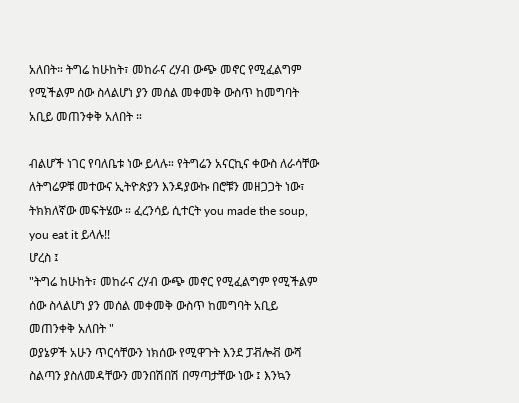አለበት። ትግሬ ከሁከት፣ መከራና ረሃብ ውጭ መኖር የሚፈልግም የሚችልም ሰው ስላልሆነ ያን መሰል መቀመቅ ውስጥ ከመግባት አቢይ መጠንቀቅ አለበት ።

ብልሆች ነገር የባለቤቱ ነው ይላሉ። የትግሬን አናርኪና ቀውስ ለራሳቸው ለትግሬዎቹ መተውና ኢትዮጵያን እንዳያውኩ በሮቹን መዘጋጋት ነው፣ ትክክለኛው መፍትሄው ። ፈረንሳይ ሲተርት you made the soup, you eat it ይላሉ!!
ሆረስ ፤
"ትግሬ ከሁከት፣ መከራና ረሃብ ውጭ መኖር የሚፈልግም የሚችልም ሰው ስላልሆነ ያን መሰል መቀመቅ ውስጥ ከመግባት አቢይ መጠንቀቅ አለበት "
ወያኔዎች አሁን ጥርሳቸውን ነክሰው የሚዋጉት እንደ ፓቭሎቭ ውሻ ስልጣን ያስለመዳቸውን መንበሽበሽ በማጣታቸው ነው ፤ እንኳን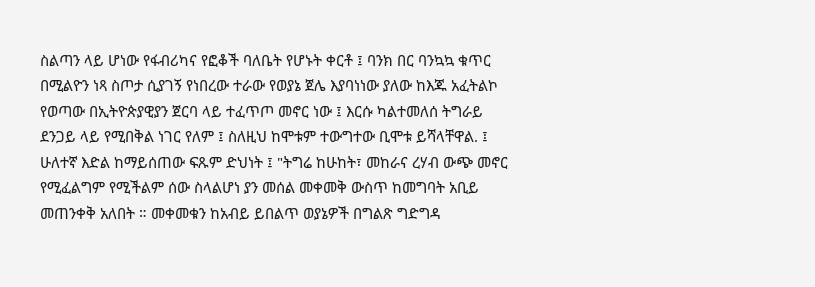ስልጣን ላይ ሆነው የፋብሪካና የፎቆች ባለቤት የሆኑት ቀርቶ ፤ ባንክ በር ባንኳኳ ቁጥር በሚልዮን ነጻ ስጦታ ሲያገኝ የነበረው ተራው የወያኔ ጀሌ እያባነነው ያለው ከእጁ አፈትልኮ የወጣው በኢትዮጵያዊያን ጀርባ ላይ ተፈጥጦ መኖር ነው ፤ እርሱ ካልተመለሰ ትግራይ ደንጋይ ላይ የሚበቅል ነገር የለም ፤ ስለዚህ ከሞቱም ተውግተው ቢሞቱ ይሻላቸዋል. ፤ ሁለተኛ እድል ከማይሰጠው ፍጹም ድህነት ፤ "ትግሬ ከሁከት፣ መከራና ረሃብ ውጭ መኖር የሚፈልግም የሚችልም ሰው ስላልሆነ ያን መሰል መቀመቅ ውስጥ ከመግባት አቢይ መጠንቀቅ አለበት ። መቀመቁን ከአብይ ይበልጥ ወያኔዎች በግልጽ ግድግዳ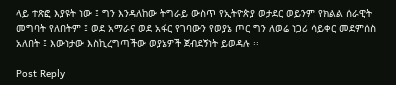ላይ ተጽፎ እያዩት ነው ፤ ግን እንዳለከው ትግራይ ውስጥ የኢትዮጵያ ወታደር ወይንም የክልል ሰራዊት መግባት የለበትም ፤ ወደ አማራና ወደ አፋር የገባውን የወያኔ ጦር ግን ለወሬ ነጋሪ ሳይቀር መደምሰስ አለበት ፤ እውነታው እስኪረግጣችው ወያኔዎች ጀብደኝነት ይወዳሉ ፡፡

Post Reply